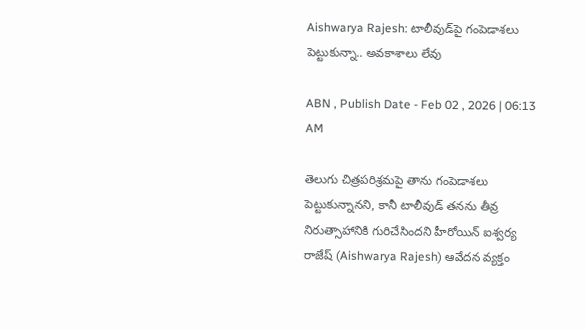Aishwarya Rajesh: టాలీవుడ్‌పై గంపెడాశలు పెట్టుకున్నా.. అవ‌కాశాలు లేవు

ABN , Publish Date - Feb 02 , 2026 | 06:13 AM

తెలుగు చిత్రపరిశ్రమపై తాను గంపెడాశలు పెట్టుకున్నానని, కానీ టాలీవుడ్ తనను తీవ్ర నిరుత్సాహానికి గురిచేసిందని హీరోయిన్ ఐశ్వర్య రాజేష్ (Aishwarya Rajesh) ఆవేదన వ్యక్తం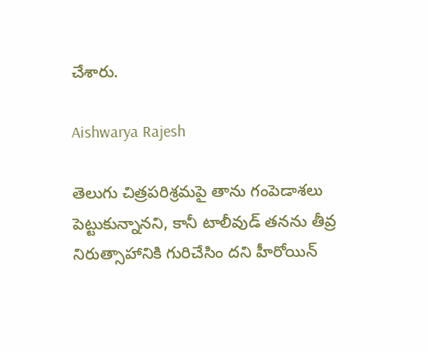చేశారు.

Aishwarya Rajesh

తెలుగు చిత్రపరిశ్రమపై తాను గంపెడాశలు పెట్టుకున్నానని, కానీ టాలీవుడ్ తనను తీవ్ర నిరుత్సాహానికి గురిచేసిం దని హీరోయిన్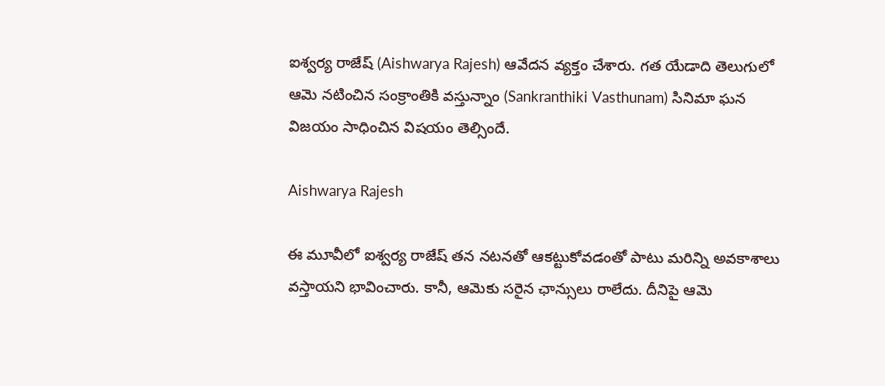ఐశ్వర్య రాజేష్ (Aishwarya Rajesh) ఆవేదన వ్యక్తం చేశారు. గత యేడాది తెలుగులో ఆమె నటించిన సంక్రాంతికి వస్తున్నాం (Sankranthiki Vasthunam) సినిమా ఘన విజయం సాధించిన విషయం తెల్సిందే.

Aishwarya Rajesh

ఈ మూవీలో ఐశ్వర్య రాజేష్ తన నటనతో ఆకట్టుకోవడంతో పాటు మరిన్ని అవకాశాలు వస్తాయని భావించారు. కానీ, ఆమెకు సరైన ఛాన్సులు రాలేదు. దీనిపై ఆమె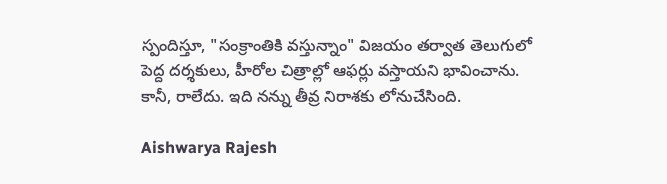స్పందిస్తూ, "సంక్రాంతికి వస్తున్నాం" విజయం తర్వాత తెలుగులో పెద్ద దర్శకులు, హీరోల చిత్రాల్లో ఆఫర్లు వస్తాయని భావించాను. కానీ, రాలేదు. ఇది నన్ను తీవ్ర నిరాశకు లోనుచేసింది.

Aishwarya Rajesh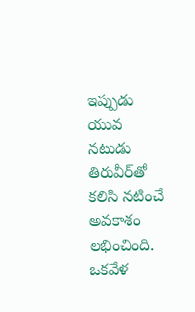ఇప్పుడు యువ నటుడు తిరువీర్‌తో కలిసి నటించే అవకాశం లభించింది. ఒకవేళ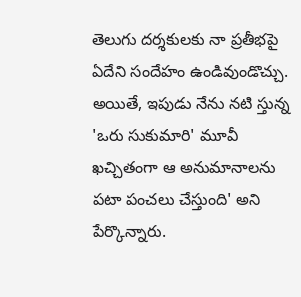తెలుగు దర్శకులకు నా ప్రతీభపై ఏదేని సందేహం ఉండివుండొచ్చు. అయితే, ఇపుడు నేను నటి స్తున్న 'ఒరు సుకుమారి' మూవీ ఖచ్చితంగా ఆ అనుమానాలను పటా పంచలు చేస్తుంది' అని పేర్కొన్నారు.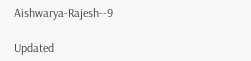Aishwarya-Rajesh--9

Updated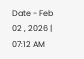Date - Feb 02 , 2026 | 07:12 AM